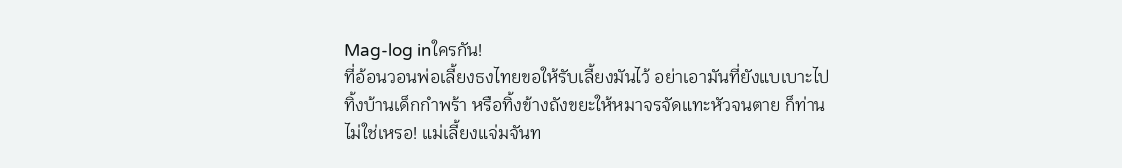Mag-log inใครกัน!
ที่อ้อนวอนพ่อเลี้ยงธงไทยขอให้รับเลี้ยงมันไว้ อย่าเอามันที่ยังแบเบาะไปทิ้งบ้านเด็กกำพร้า หรือทิ้งข้างถังขยะให้หมาจรจัดแทะหัวจนตาย ก็ท่านไม่ใช่เหรอ! แม่เลี้ยงแจ่มจันท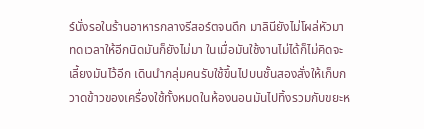ร์นั่งรอในร้านอาหารกลางรีสอร์ตจนดึก มาลินียังไม่โผล่หัวมา ทดเวลาให้อีกนิดมันก็ยังไม่มา ในเมื่อมันใช้งานไม่ได้ก็ไม่คิดจะเลี้ยงมันไว้อีก เดินนำกลุ่มคนรับใช้ขึ้นไปบนชั้นสองสั่งให้เก็บกวาดข้าวของเครื่องใช้ทั้งหมดในห้องนอนมันไปทิ้งรวมกับขยะห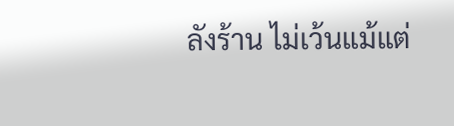ลังร้าน ไม่เว้นแม้แต่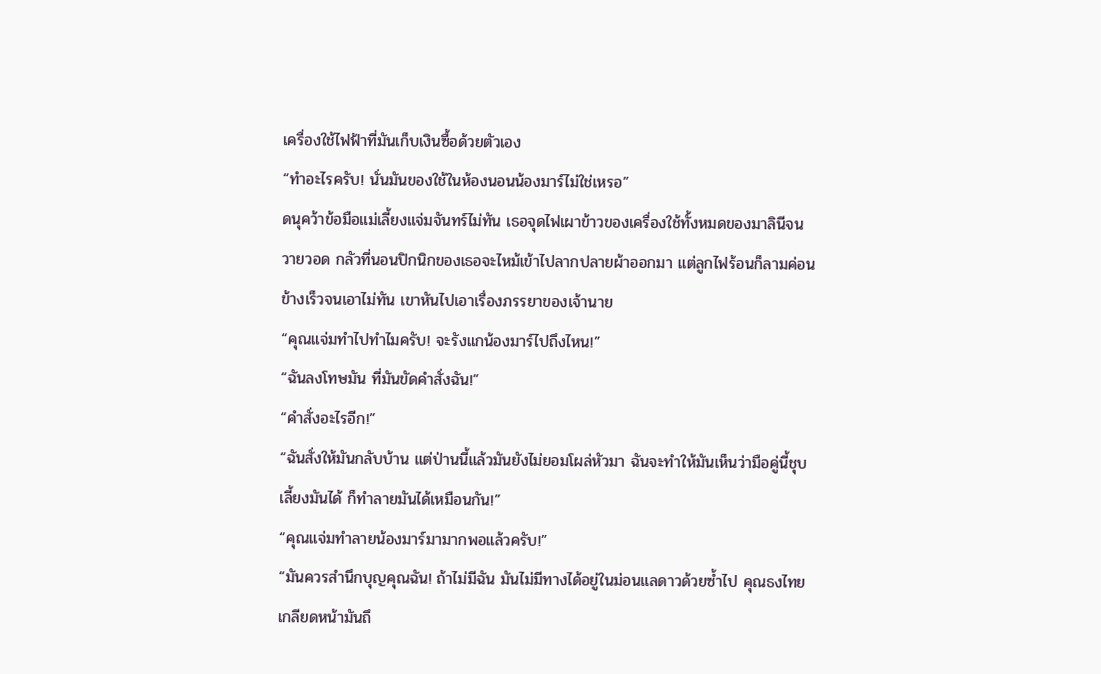เครื่องใช้ไฟฟ้าที่มันเก็บเงินซื้อด้วยตัวเอง
“ทำอะไรครับ! นั่นมันของใช้ในห้องนอนน้องมาร์ไม่ใช่เหรอ”
ดนุคว้าข้อมือแม่เลี้ยงแจ่มจันทร์ไม่ทัน เธอจุดไฟเผาข้าวของเครื่องใช้ทั้งหมดของมาลินีจนวายวอด กลัวที่นอนปิกนิกของเธอจะไหม้เข้าไปลากปลายผ้าออกมา แต่ลูกไฟร้อนก็ลามค่อนข้างเร็วจนเอาไม่ทัน เขาหันไปเอาเรื่องภรรยาของเจ้านาย
“คุณแจ่มทำไปทำไมครับ! จะรังแกน้องมาร์ไปถึงไหน!”
“ฉันลงโทษมัน ที่มันขัดคำสั่งฉัน!”
“คำสั่งอะไรอีก!”
“ฉันสั่งให้มันกลับบ้าน แต่ป่านนี้แล้วมันยังไม่ยอมโผล่หัวมา ฉันจะทำให้มันเห็นว่ามือคู่นี้ชุบเลี้ยงมันได้ ก็ทำลายมันได้เหมือนกัน!”
“คุณแจ่มทำลายน้องมาร์มามากพอแล้วครับ!”
“มันควรสำนึกบุญคุณฉัน! ถ้าไม่มีฉัน มันไม่มีทางได้อยู่ในม่อนแลดาวด้วยซ้ำไป คุณธงไทยเกลียดหน้ามันถึ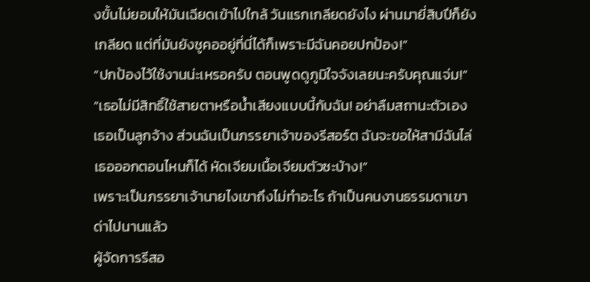งขั้นไม่ยอมให้มันเฉียดเข้าไปใกล้ วันแรกเกลียดยังไง ผ่านมายี่สิบปีก็ยังเกลียด แต่ที่มันยังชูคออยู่ที่นี่ได้ก็เพราะมีฉันคอยปกป้อง!”
“ปกป้องไว้ใช้งานน่ะเหรอครับ ตอนพูดดูภูมิใจจังเลยนะครับคุณแจ่ม!”
“เธอไม่มีสิทธิ์ใช้สายตาหรือน้ำเสียงแบบนี้กับฉัน! อย่าลืมสถานะตัวเอง เธอเป็นลูกจ้าง ส่วนฉันเป็นภรรยาเจ้าของรีสอร์ต ฉันจะขอให้สามีฉันไล่เธอออกตอนไหนก็ได้ หัดเจียมเนื้อเจียมตัวซะบ้าง!”
เพราะเป็นภรรยาเจ้านายไงเขาถึงไม่ทำอะไร ถ้าเป็นคนงานธรรมดาเขาด่าไปนานแล้ว
ผู้จัดการรีสอ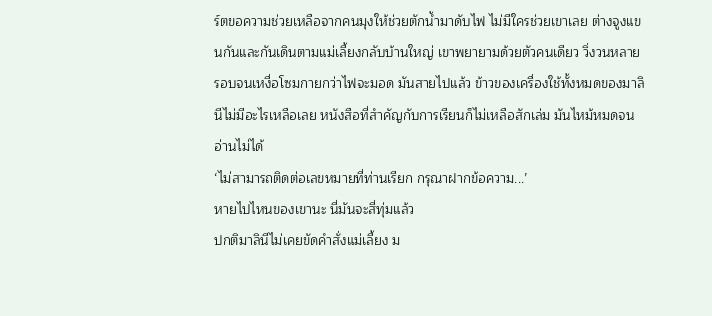ร์ตขอความช่วยเหลือจากคนมุงให้ช่วยตักน้ำมาดับไฟ ไม่มีใครช่วยเขาเลย ต่างจูงแขนกันและกันเดินตามแม่เลี้ยงกลับบ้านใหญ่ เขาพยายามด้วยตัวคนเดียว วิ่งวนหลายรอบจนเหงื่อโซมกายกว่าไฟจะมอด มันสายไปแล้ว ข้าวของเครื่องใช้ทั้งหมดของมาลินีไม่มีอะไรเหลือเลย หนังสือที่สำคัญกับการเรียนก็ไม่เหลือสักเล่ม มันไหม้หมดจนอ่านไม่ได้
‘ไม่สามารถติดต่อเลขหมายที่ท่านเรียก กรุณาฝากข้อความ...’
หายไปไหนของเขานะ นี่มันจะสี่ทุ่มแล้ว
ปกติมาลินีไม่เคยขัดคำสั่งแม่เลี้ยง ม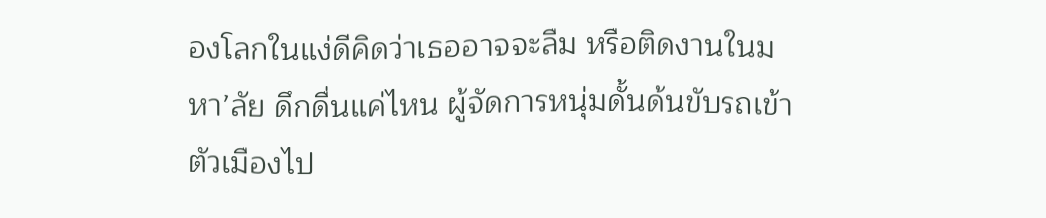องโลกในแง่ดีคิดว่าเธออาจจะลืม หรือติดงานในมหา’ลัย ดึกดื่นแค่ไหน ผู้จัดการหนุ่มดั้นด้นขับรถเข้าตัวเมืองไป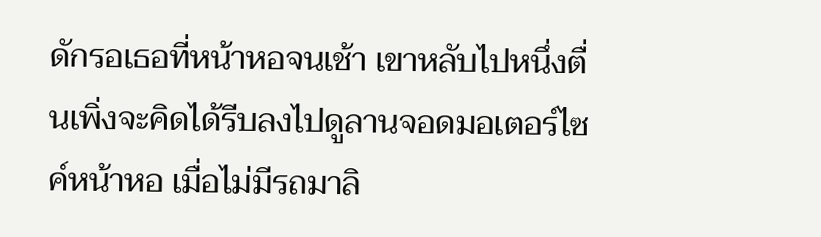ดักรอเธอที่หน้าหอจนเช้า เขาหลับไปหนึ่งตื่นเพิ่งจะคิดได้รีบลงไปดูลานจอดมอเตอร์ไซค์หน้าหอ เมื่อไม่มีรถมาลิ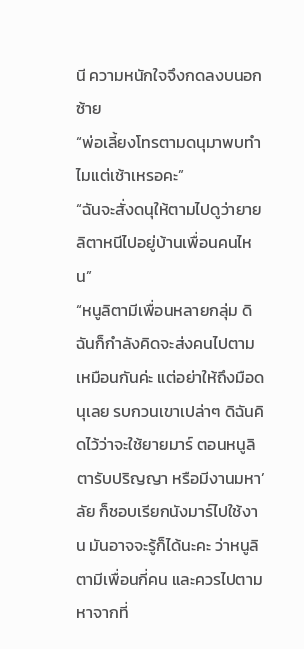นี ความหนักใจจึงกดลงบนอกซ้าย
“พ่อเลี้ยงโทรตามดนุมาพบทำไมแต่เช้าเหรอคะ”
“ฉันจะสั่งดนุให้ตามไปดูว่ายายลิตาหนีไปอยู่บ้านเพื่อนคนไหน”
“หนูลิตามีเพื่อนหลายกลุ่ม ดิฉันก็กำลังคิดจะส่งคนไปตามเหมือนกันค่ะ แต่อย่าให้ถึงมือดนุเลย รบกวนเขาเปล่าๆ ดิฉันคิดไว้ว่าจะใช้ยายมาร์ ตอนหนูลิตารับปริญญา หรือมีงานมหา’ลัย ก็ชอบเรียกนังมาร์ไปใช้งาน มันอาจจะรู้ก็ได้นะคะ ว่าหนูลิตามีเพื่อนกี่คน และควรไปตามหาจากที่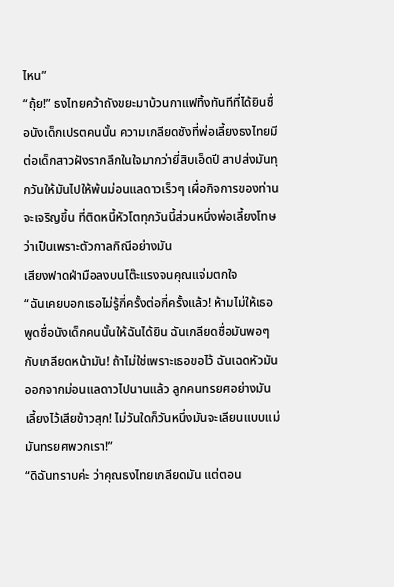ไหน”
“ถุ้ย!” ธงไทยคว้าถังขยะมาบ้วนกาแฟทิ้งทันทีที่ได้ยินชื่อนังเด็กเปรตคนนั้น ความเกลียดชังที่พ่อเลี้ยงธงไทยมีต่อเด็กสาวฝังรากลึกในใจมากว่ายี่สิบเอ็ดปี สาปส่งมันทุกวันให้มันไปให้พ้นม่อนแลดาวเร็วๆ เผื่อกิจการของท่านจะเจริญขึ้น ที่ติดหนี้หัวโตทุกวันนี้ส่วนหนึ่งพ่อเลี้ยงโทษว่าเป็นเพราะตัวกาลกิณีอย่างมัน
เสียงฟาดฝ่ามือลงบนโต๊ะแรงจนคุณแจ่มตกใจ
“ฉันเคยบอกเธอไม่รู้กี่ครั้งต่อกี่ครั้งแล้ว! ห้ามไม่ให้เธอพูดชื่อนังเด็กคนนั้นให้ฉันได้ยิน ฉันเกลียดชื่อมันพอๆ กับเกลียดหน้ามัน! ถ้าไม่ใช่เพราะเธอขอไว้ ฉันเฉดหัวมันออกจากม่อนแลดาวไปนานแล้ว ลูกคนทรยศอย่างมัน เลี้ยงไว้เสียข้าวสุก! ไม่วันใดก็วันหนึ่งมันจะเลียนแบบแม่มันทรยศพวกเรา!”
“ดิฉันทราบค่ะ ว่าคุณธงไทยเกลียดมัน แต่ตอน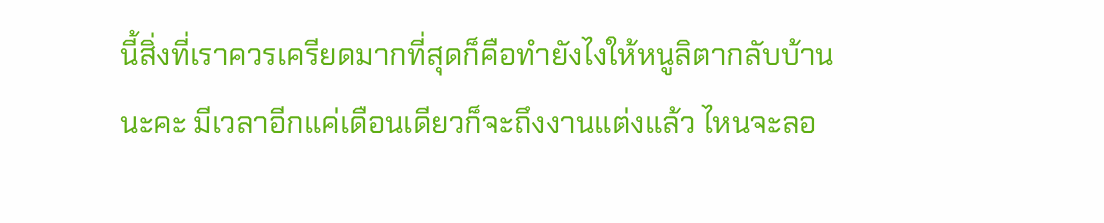นี้สิ่งที่เราควรเครียดมากที่สุดก็คือทำยังไงให้หนูลิตากลับบ้านนะคะ มีเวลาอีกแค่เดือนเดียวก็จะถึงงานแต่งแล้ว ไหนจะลอ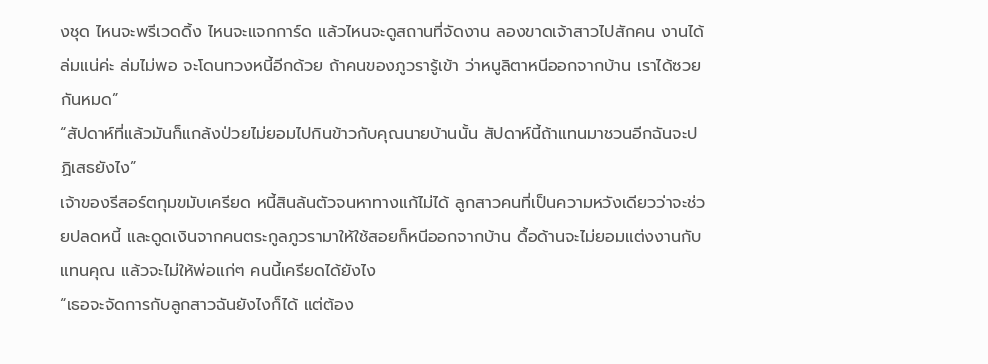งชุด ไหนจะพรีเวดดิ้ง ไหนจะแจกการ์ด แล้วไหนจะดูสถานที่จัดงาน ลองขาดเจ้าสาวไปสักคน งานได้ล่มแน่ค่ะ ล่มไม่พอ จะโดนทวงหนี้อีกด้วย ถ้าคนของภูวรารู้เข้า ว่าหนูลิตาหนีออกจากบ้าน เราได้ซวยกันหมด”
“สัปดาห์ที่แล้วมันก็แกล้งป่วยไม่ยอมไปกินข้าวกับคุณนายบ้านนั้น สัปดาห์นี้ถ้าแทนมาชวนอีกฉันจะปฏิเสธยังไง”
เจ้าของรีสอร์ตกุมขมับเครียด หนี้สินล้นตัวจนหาทางแก้ไม่ได้ ลูกสาวคนที่เป็นความหวังเดียวว่าจะช่วยปลดหนี้ และดูดเงินจากคนตระกูลภูวรามาให้ใช้สอยก็หนีออกจากบ้าน ดื้อด้านจะไม่ยอมแต่งงานกับแทนคุณ แล้วจะไม่ให้พ่อแก่ๆ คนนี้เครียดได้ยังไง
“เธอจะจัดการกับลูกสาวฉันยังไงก็ได้ แต่ต้อง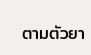ตามตัวยา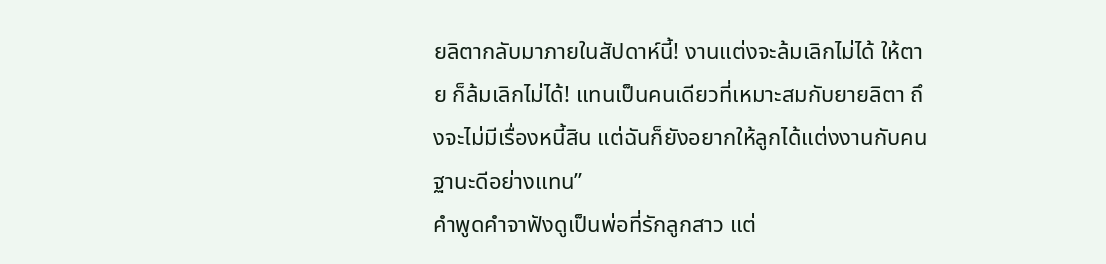ยลิตากลับมาภายในสัปดาห์นี้! งานแต่งจะล้มเลิกไม่ได้ ให้ตาย ก็ล้มเลิกไม่ได้! แทนเป็นคนเดียวที่เหมาะสมกับยายลิตา ถึงจะไม่มีเรื่องหนี้สิน แต่ฉันก็ยังอยากให้ลูกได้แต่งงานกับคนฐานะดีอย่างแทน”
คำพูดคำจาฟังดูเป็นพ่อที่รักลูกสาว แต่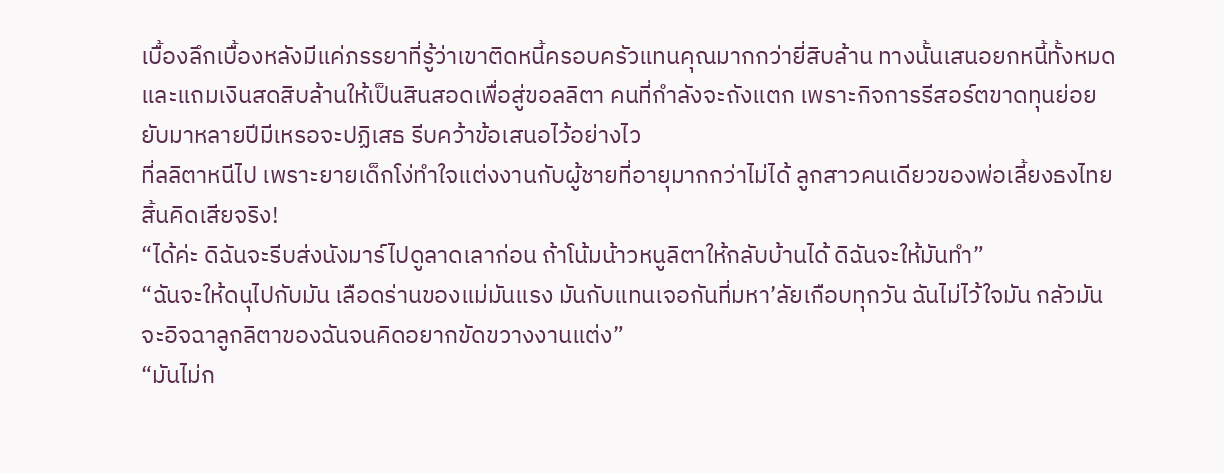เบื้องลึกเบื้องหลังมีแค่ภรรยาที่รู้ว่าเขาติดหนี้ครอบครัวแทนคุณมากกว่ายี่สิบล้าน ทางนั้นเสนอยกหนี้ทั้งหมด และแถมเงินสดสิบล้านให้เป็นสินสอดเพื่อสู่ขอลลิตา คนที่กำลังจะถังแตก เพราะกิจการรีสอร์ตขาดทุนย่อยยับมาหลายปีมีเหรอจะปฏิเสธ รีบคว้าข้อเสนอไว้อย่างไว
ที่ลลิตาหนีไป เพราะยายเด็กโง่ทำใจแต่งงานกับผู้ชายที่อายุมากกว่าไม่ได้ ลูกสาวคนเดียวของพ่อเลี้ยงธงไทยสิ้นคิดเสียจริง!
“ได้ค่ะ ดิฉันจะรีบส่งนังมาร์ไปดูลาดเลาก่อน ถ้าโน้มน้าวหนูลิตาให้กลับบ้านได้ ดิฉันจะให้มันทำ”
“ฉันจะให้ดนุไปกับมัน เลือดร่านของแม่มันแรง มันกับแทนเจอกันที่มหา’ลัยเกือบทุกวัน ฉันไม่ไว้ใจมัน กลัวมันจะอิจฉาลูกลิตาของฉันจนคิดอยากขัดขวางงานแต่ง”
“มันไม่ก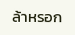ล้าหรอก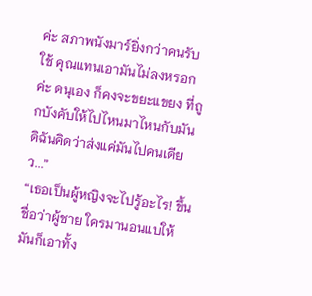ค่ะ สภาพนังมาร์ยิ่งกว่าคนรับใช้ คุณแทนเอามันไม่ลงหรอกค่ะ ดนุเอง ก็คงจะขยะแขยง ที่ถูกบังคับให้ไปไหนมาไหนกับมัน ดิฉันคิดว่าส่งแค่มันไปคนเดียว...”
“เธอเป็นผู้หญิงจะไปรู้อะไร! ขึ้นชื่อว่าผู้ชาย ใครมานอนแบให้มันก็เอาทั้ง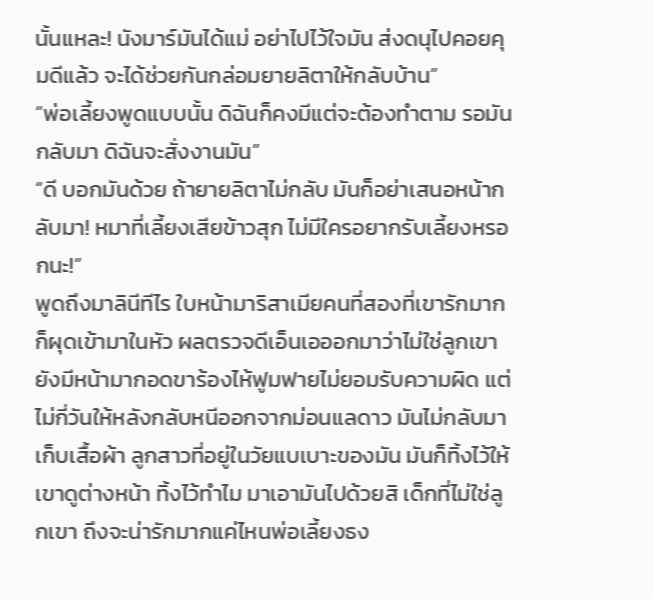นั้นแหละ! นังมาร์มันได้แม่ อย่าไปไว้ใจมัน ส่งดนุไปคอยคุมดีแล้ว จะได้ช่วยกันกล่อมยายลิตาให้กลับบ้าน”
“พ่อเลี้ยงพูดแบบนั้น ดิฉันก็คงมีแต่จะต้องทำตาม รอมันกลับมา ดิฉันจะสั่งงานมัน”
“ดี บอกมันด้วย ถ้ายายลิตาไม่กลับ มันก็อย่าเสนอหน้ากลับมา! หมาที่เลี้ยงเสียข้าวสุก ไม่มีใครอยากรับเลี้ยงหรอกนะ!”
พูดถึงมาลินีทีไร ใบหน้ามาริสาเมียคนที่สองที่เขารักมากก็ผุดเข้ามาในหัว ผลตรวจดีเอ็นเอออกมาว่าไม่ใช่ลูกเขา ยังมีหน้ามากอดขาร้องไห้ฟูมฟายไม่ยอมรับความผิด แต่ไม่กี่วันให้หลังกลับหนีออกจากม่อนแลดาว มันไม่กลับมาเก็บเสื้อผ้า ลูกสาวที่อยู่ในวัยแบเบาะของมัน มันก็ทิ้งไว้ให้เขาดูต่างหน้า ทิ้งไว้ทำไม มาเอามันไปด้วยสิ เด็กที่ไม่ใช่ลูกเขา ถึงจะน่ารักมากแค่ไหนพ่อเลี้ยงธง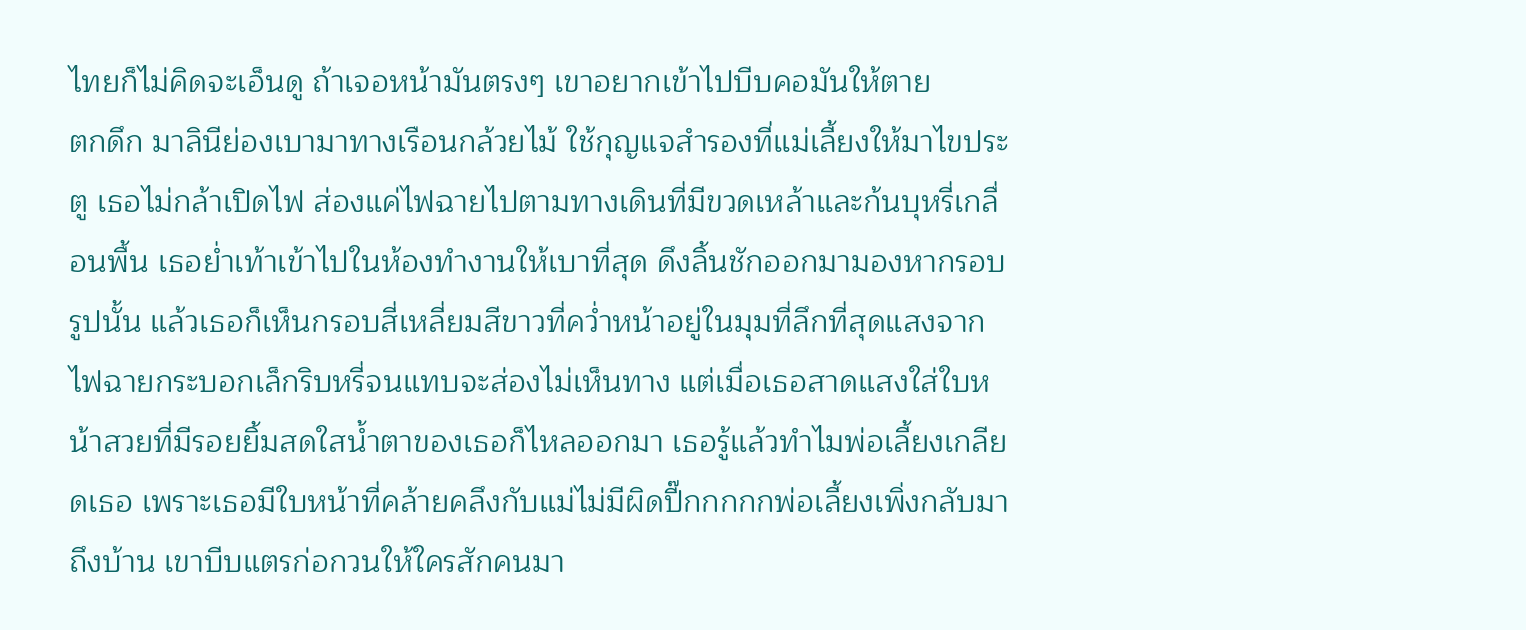ไทยก็ไม่คิดจะเอ็นดู ถ้าเจอหน้ามันตรงๆ เขาอยากเข้าไปบีบคอมันให้ตาย
ตกดึก มาลินีย่องเบามาทางเรือนกล้วยไม้ ใช้กุญแจสำรองที่แม่เลี้ยงให้มาไขประตู เธอไม่กล้าเปิดไฟ ส่องแค่ไฟฉายไปตามทางเดินที่มีขวดเหล้าและก้นบุหรี่เกลื่อนพื้น เธอย่ำเท้าเข้าไปในห้องทำงานให้เบาที่สุด ดึงลิ้นชักออกมามองหากรอบรูปนั้น แล้วเธอก็เห็นกรอบสี่เหลี่ยมสีขาวที่คว่ำหน้าอยู่ในมุมที่ลึกที่สุดแสงจากไฟฉายกระบอกเล็กริบหรี่จนแทบจะส่องไม่เห็นทาง แต่เมื่อเธอสาดแสงใส่ใบหน้าสวยที่มีรอยยิ้มสดใสน้ำตาของเธอก็ไหลออกมา เธอรู้แล้วทำไมพ่อเลี้ยงเกลียดเธอ เพราะเธอมีใบหน้าที่คล้ายคลึงกับแม่ไม่มีผิดปี๊กกกกกพ่อเลี้ยงเพิ่งกลับมาถึงบ้าน เขาบีบแตรก่อกวนให้ใครสักคนมา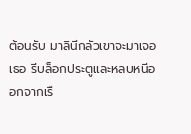ต้อนรับ มาลินีกลัวเขาจะมาเจอเธอ รีบล็อกประตูและหลบหนีออกจากเรื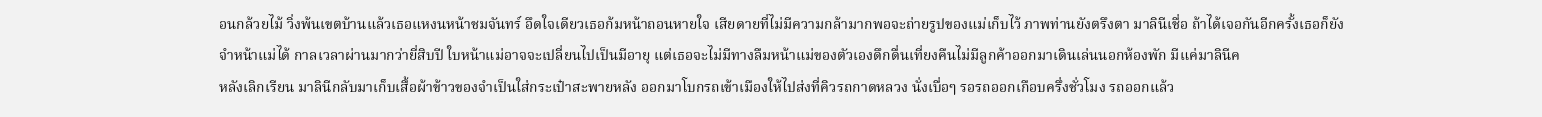อนกล้วยไม้ วิ่งพ้นเขตบ้านแล้วเธอแหงนหน้าชมจันทร์ อึดใจเดียวเธอก้มหน้าถอนหายใจ เสียดายที่ไม่มีความกล้ามากพอจะถ่ายรูปของแม่เก็บไว้ ภาพท่านยังตรึงตา มาลินีเชื่อ ถ้าได้เจอกันอีกครั้งเธอก็ยังจำหน้าแม่ได้ กาลเวลาผ่านมากว่ายี่สิบปี ใบหน้าแม่อาจจะเปลี่ยนไปเป็นมีอายุ แต่เธอจะไม่มีทางลืมหน้าแม่ของตัวเองดึกดื่นเที่ยงคืนไม่มีลูกค้าออกมาเดินเล่นนอกห้องพัก มีแค่มาลินีค
หลังเลิกเรียน มาลินีกลับมาเก็บเสื้อผ้าข้าวของจำเป็นใส่กระเป๋าสะพายหลัง ออกมาโบกรถเข้าเมืองให้ไปส่งที่คิวรถกาดหลวง นั่งเบื่อๆ รอรถออกเกือบครึ่งชั่วโมง รถออกแล้ว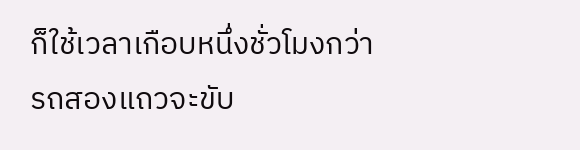ก็ใช้เวลาเกือบหนึ่งชั่วโมงกว่ารถสองแถวจะขับ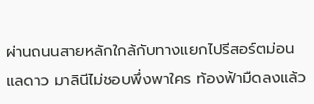ผ่านถนนสายหลักใกล้กับทางแยกไปรีสอร์ตม่อนแลดาว มาลินีไม่ชอบพึ่งพาใคร ท้องฟ้ามืดลงแล้ว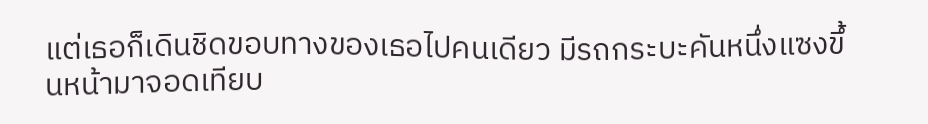แต่เธอก็เดินชิดขอบทางของเธอไปคนเดียว มีรถกระบะคันหนึ่งแซงขึ้นหน้ามาจอดเทียบ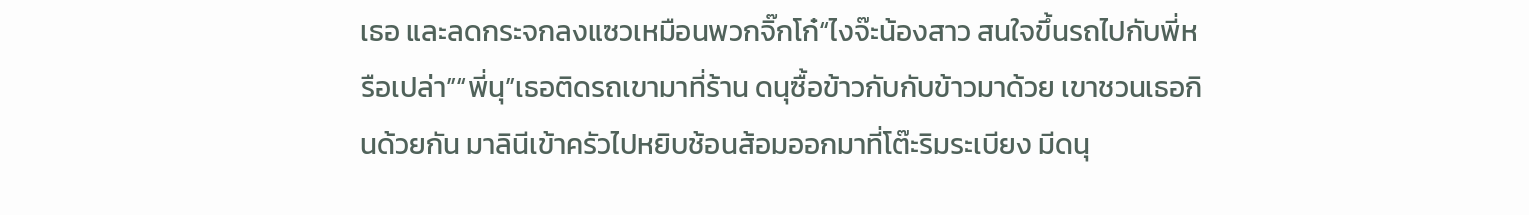เธอ และลดกระจกลงแซวเหมือนพวกจิ๊กโก๋“ไงจ๊ะน้องสาว สนใจขึ้นรถไปกับพี่หรือเปล่า”“พี่นุ”เธอติดรถเขามาที่ร้าน ดนุซื้อข้าวกับกับข้าวมาด้วย เขาชวนเธอกินด้วยกัน มาลินีเข้าครัวไปหยิบช้อนส้อมออกมาที่โต๊ะริมระเบียง มีดนุ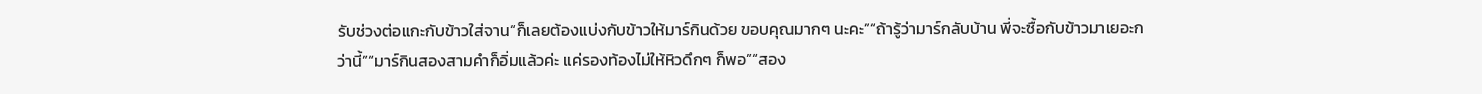รับช่วงต่อแกะกับข้าวใส่จาน“ก็เลยต้องแบ่งกับข้าวให้มาร์กินด้วย ขอบคุณมากๆ นะคะ”“ถ้ารู้ว่ามาร์กลับบ้าน พี่จะซื้อกับข้าวมาเยอะกว่านี้”“มาร์กินสองสามคำก็อิ่มแล้วค่ะ แค่รองท้องไม่ให้หิวดึกๆ ก็พอ”“สอง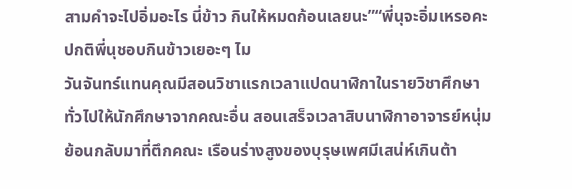สามคำจะไปอิ่มอะไร นี่ข้าว กินให้หมดก้อนเลยนะ”“พี่นุจะอิ่มเหรอคะ ปกติพี่นุชอบกินข้าวเยอะๆ ไม
วันจันทร์แทนคุณมีสอนวิชาแรกเวลาแปดนาฬิกาในรายวิชาศึกษาทั่วไปให้นักศึกษาจากคณะอื่น สอนเสร็จเวลาสิบนาฬิกาอาจารย์หนุ่มย้อนกลับมาที่ตึกคณะ เรือนร่างสูงของบุรุษเพศมีเสน่ห์เกินต้า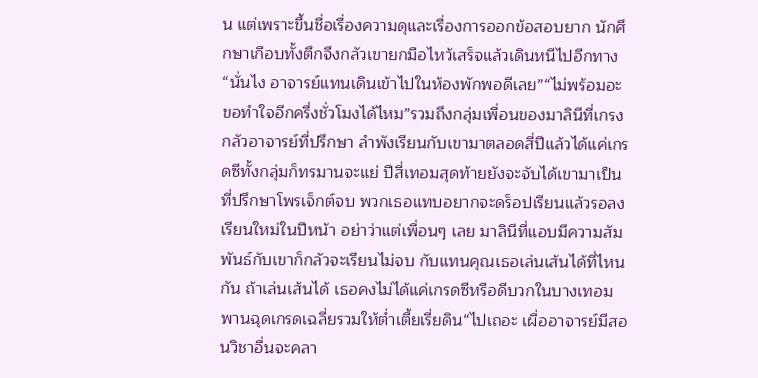น แต่เพราะขึ้นชื่อเรื่องความดุและเรื่องการออกข้อสอบยาก นักศึกษาเกือบทั้งตึกจึงกลัวเขายกมือไหว้เสร็จแล้วเดินหนีไปอีกทาง“นั่นไง อาจารย์แทนเดินเข้าไปในห้องพักพอดีเลย”“ไม่พร้อมอะ ขอทำใจอีกครึ่งชั่วโมงได้ไหม”รวมถึงกลุ่มเพื่อนของมาลินีที่เกรงกลัวอาจารย์ที่ปรึกษา ลำพังเรียนกับเขามาตลอดสี่ปีแล้วได้แค่เกรดซีทั้งกลุ่มก็ทรมานจะแย่ ปีสี่เทอมสุดท้ายยังจะจับได้เขามาเป็นที่ปรึกษาโพรเจ็กต์จบ พวกเธอแทบอยากจะดร็อปเรียนแล้วรอลงเรียนใหม่ในปีหน้า อย่าว่าแต่เพื่อนๆ เลย มาลินีที่แอบมีความสัมพันธ์กับเขาก็กลัวจะเรียนไม่จบ กับแทนคุณเธอเล่นเส้นได้ที่ไหนกัน ถ้าเล่นเส้นได้ เธอคงไม่ได้แค่เกรดซีหรือดีบวกในบางเทอมพานฉุดเกรดเฉลี่ยรวมให้ต่ำเตี้ยเรี่ยดิน“ไปเถอะ เผื่ออาจารย์มีสอนวิชาอื่นจะคลา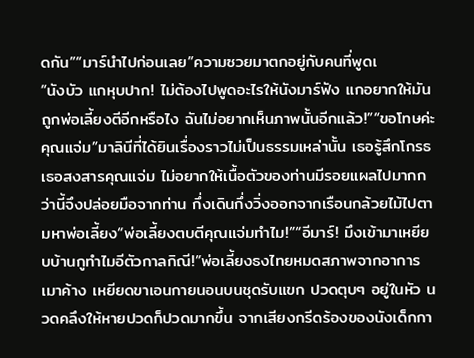ดกัน”“มาร์นำไปก่อนเลย”ความซวยมาตกอยู่กับคนที่พูดเ
“นังบัว แกหุบปาก! ไม่ต้องไปพูดอะไรให้นังมาร์ฟัง แกอยากให้มันถูกพ่อเลี้ยงตีอีกหรือไง ฉันไม่อยากเห็นภาพนั้นอีกแล้ว!”“ขอโทษค่ะคุณแจ่ม”มาลินีที่ได้ยินเรื่องราวไม่เป็นธรรมเหล่านั้น เธอรู้สึกโกรธ เธอสงสารคุณแจ่ม ไม่อยากให้เนื้อตัวของท่านมีรอยแผลไปมากกว่านี้จึงปล่อยมือจากท่าน กึ่งเดินกึ่งวิ่งออกจากเรือนกล้วยไม้ไปตามหาพ่อเลี้ยง“พ่อเลี้ยงตบตีคุณแจ่มทำไม!”“อีมาร์! มึงเข้ามาเหยียบบ้านกูทำไมอีตัวกาลกิณี!”พ่อเลี้ยงธงไทยหมดสภาพจากอาการเมาค้าง เหยียดขาเอนกายนอนบนชุดรับแขก ปวดตุบๆ อยู่ในหัว นวดคลึงให้หายปวดก็ปวดมากขึ้น จากเสียงกรีดร้องของนังเด็กกา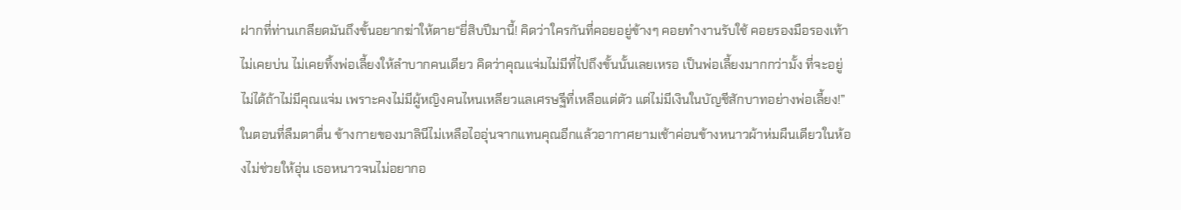ฝากที่ท่านเกลียดมันถึงขั้นอยากฆ่าให้ตาย“ยี่สิบปีมานี้! คิดว่าใครกันที่คอยอยู่ข้างๆ คอยทำงานรับใช้ คอยรองมือรองเท้า ไม่เคยบ่น ไม่เคยทิ้งพ่อเลี้ยงให้ลำบากคนเดียว คิดว่าคุณแจ่มไม่มีที่ไปถึงขั้นนั้นเลยเหรอ เป็นพ่อเลี้ยงมากกว่ามั้ง ที่จะอยู่ไม่ได้ถ้าไม่มีคุณแจ่ม เพราะคงไม่มีผู้หญิงคนไหนเหลียวแลเศรษฐีที่เหลือแต่ตัว แต่ไม่มีเงินในบัญชีสักบาทอย่างพ่อเลี้ยง!”
ในตอนที่ลืมตาตื่น ข้างกายของมาลินีไม่เหลือไออุ่นจากแทนคุณอีกแล้วอากาศยามเช้าค่อนข้างหนาวผ้าห่มผืนเดียวในห้องไม่ช่วยให้อุ่น เธอหนาวจนไม่อยากอ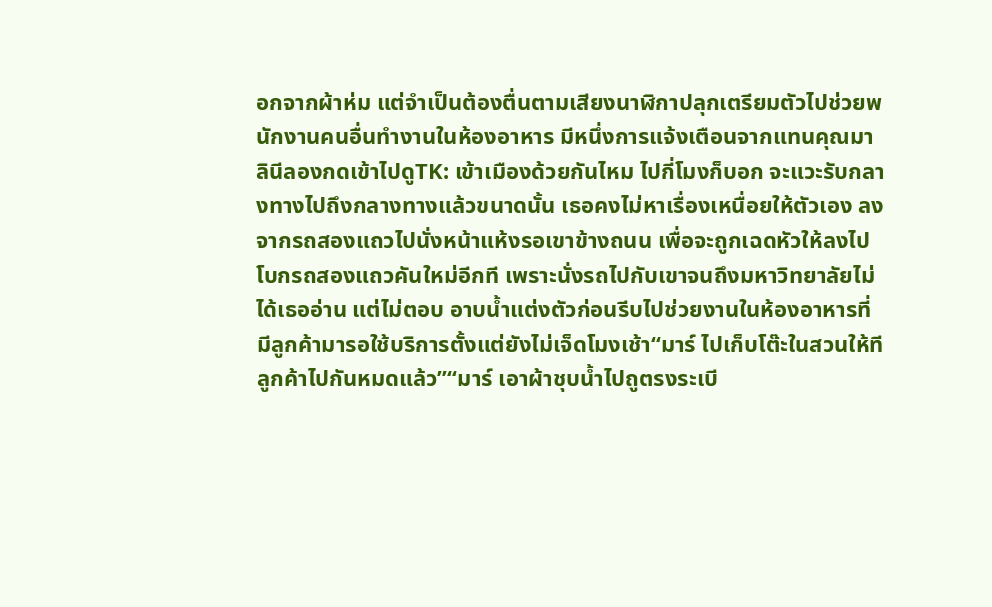อกจากผ้าห่ม แต่จำเป็นต้องตื่นตามเสียงนาฬิกาปลุกเตรียมตัวไปช่วยพนักงานคนอื่นทำงานในห้องอาหาร มีหนึ่งการแจ้งเตือนจากแทนคุณมาลินีลองกดเข้าไปดูTK: เข้าเมืองด้วยกันไหม ไปกี่โมงก็บอก จะแวะรับกลางทางไปถึงกลางทางแล้วขนาดนั้น เธอคงไม่หาเรื่องเหนื่อยให้ตัวเอง ลงจากรถสองแถวไปนั่งหน้าแห้งรอเขาข้างถนน เพื่อจะถูกเฉดหัวให้ลงไปโบกรถสองแถวคันใหม่อีกที เพราะนั่งรถไปกับเขาจนถึงมหาวิทยาลัยไม่ได้เธออ่าน แต่ไม่ตอบ อาบน้ำแต่งตัวก่อนรีบไปช่วยงานในห้องอาหารที่มีลูกค้ามารอใช้บริการตั้งแต่ยังไม่เจ็ดโมงเช้า“มาร์ ไปเก็บโต๊ะในสวนให้ที ลูกค้าไปกันหมดแล้ว”“มาร์ เอาผ้าชุบน้ำไปถูตรงระเบี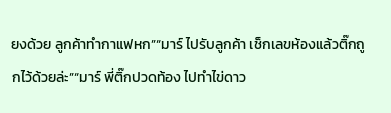ยงด้วย ลูกค้าทำกาแฟหก”“มาร์ ไปรับลูกค้า เช็กเลขห้องแล้วติ๊กถูกไว้ด้วยล่ะ”“มาร์ พี่ติ๊กปวดท้อง ไปทำไข่ดาว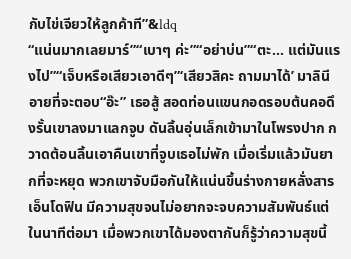กับไข่เจียวให้ลูกค้าที”&ldq
“แน่นมากเลยมาร์”“เบาๆ ค่ะ”“อย่าบ่น”“ตะ... แต่มันแรงไป”“เจ็บหรือเสียวเอาดีๆ”‘เสียวสิคะ ถามมาได้’ มาลินีอายที่จะตอบ“อ๊ะ” เธอสู้ สอดท่อนแขนกอดรอบต้นคอดึงรั้นเขาลงมาแลกจูบ ดันลิ้นอุ่นเล็กเข้ามาในโพรงปาก กวาดต้อนลิ้นเอาคืนเขาที่จูบเธอไม่พัก เมื่อเริ่มแล้วมันยากที่จะหยุด พวกเขาจับมือกันให้แน่นขึ้นร่างกายหลั่งสารเอ็นโดฟิน มีความสุขจนไม่อยากจะจบความสัมพันธ์แต่ในนาทีต่อมา เมื่อพวกเขาได้มองตากันก็รู้ว่าความสุขนี้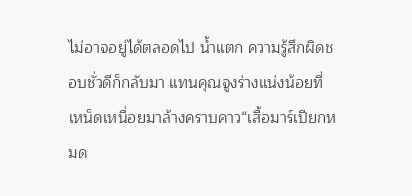ไม่อาจอยู่ได้ตลอดไป น้ำแตก ความรู้สึกผิดชอบชั่วดีก็กลับมา แทนคุณจูงร่างแน่งน้อยที่เหน็ดเหนื่อยมาล้างคราบคาว“เสื้อมาร์เปียกหมด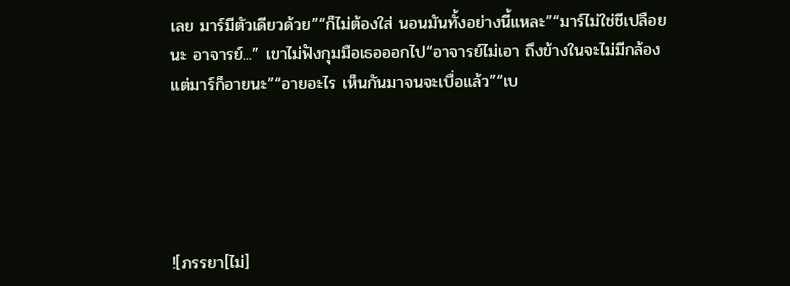เลย มาร์มีตัวเดียวด้วย”“ก็ไม่ต้องใส่ นอนมันทั้งอย่างนี้แหละ”“มาร์ไม่ใช่ชีเปลือยนะ อาจารย์...” เขาไม่ฟังกุมมือเธอออกไป“อาจารย์ไม่เอา ถึงข้างในจะไม่มีกล้องแต่มาร์ก็อายนะ”“อายอะไร เห็นกันมาจนจะเบื่อแล้ว”“เบ





![ภรรยา[ไม่]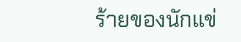ร้ายของนักแข่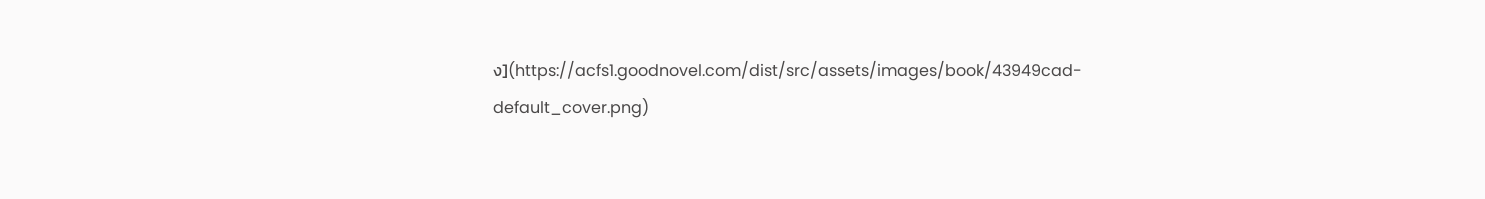ง](https://acfs1.goodnovel.com/dist/src/assets/images/book/43949cad-default_cover.png)